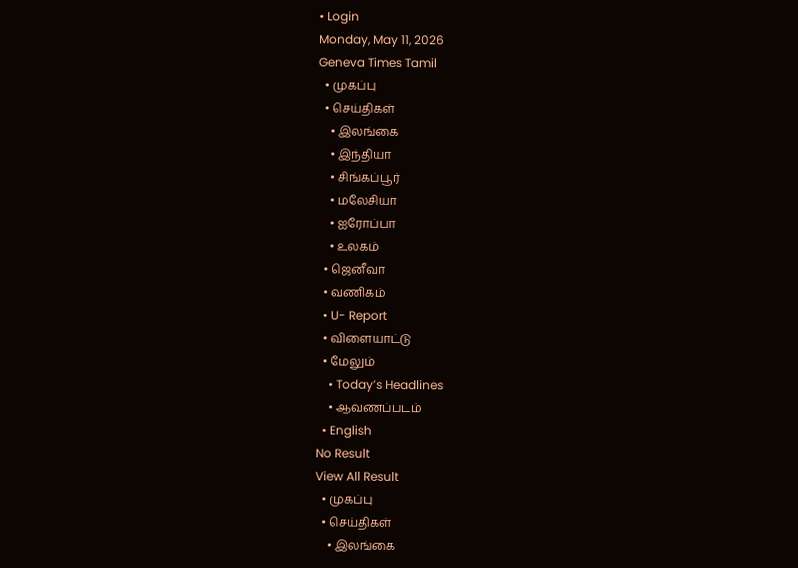• Login
Monday, May 11, 2026
Geneva Times Tamil
  • முகப்பு
  • செய்திகள்
    • இலங்கை
    • இந்தியா
    • சிங்கப்பூர்
    • மலேசியா
    • ஐரோப்பா
    • உலகம்
  • ஜெனீவா
  • வணிகம்
  • U- Report
  • விளையாட்டு
  • மேலும்
    • Today’s Headlines
    • ஆவணப்படம்
  • English
No Result
View All Result
  • முகப்பு
  • செய்திகள்
    • இலங்கை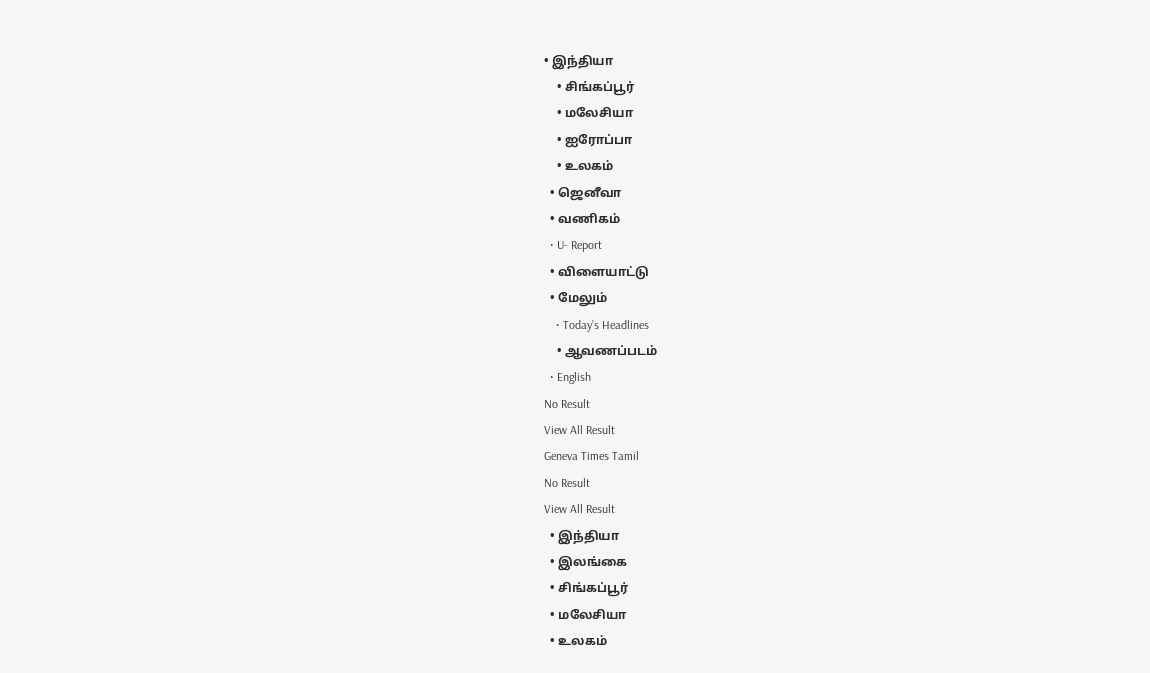• இந்தியா
    • சிங்கப்பூர்
    • மலேசியா
    • ஐரோப்பா
    • உலகம்
  • ஜெனீவா
  • வணிகம்
  • U- Report
  • விளையாட்டு
  • மேலும்
    • Today’s Headlines
    • ஆவணப்படம்
  • English
No Result
View All Result
Geneva Times Tamil
No Result
View All Result
  • இந்தியா
  • இலங்கை
  • சிங்கப்பூர்
  • மலேசியா
  • உலகம்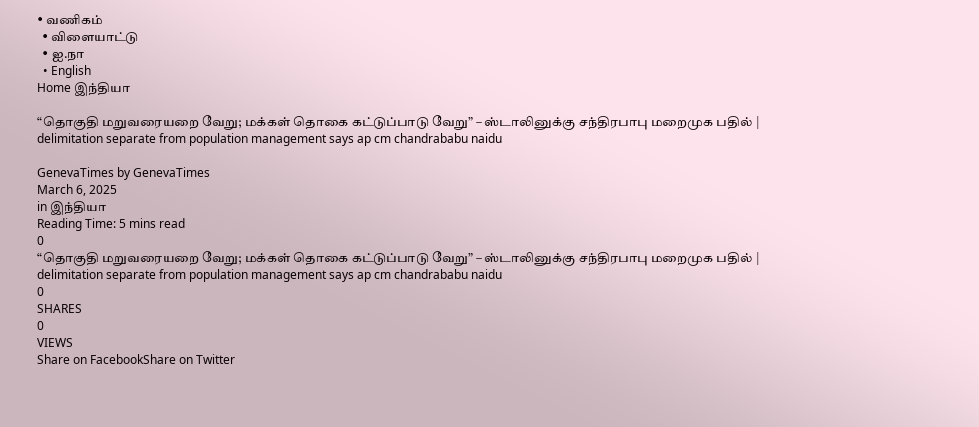• வணிகம்
  • விளையாட்டு
  • ஐ.நா
  • English
Home இந்தியா

“தொகுதி மறுவரையறை வேறு; மக்கள் தொகை கட்டுப்பாடு வேறு” – ஸ்டாலினுக்கு சந்திரபாபு மறைமுக பதில் | delimitation separate from population management says ap cm chandrababu naidu

GenevaTimes by GenevaTimes
March 6, 2025
in இந்தியா
Reading Time: 5 mins read
0
“தொகுதி மறுவரையறை வேறு; மக்கள் தொகை கட்டுப்பாடு வேறு” – ஸ்டாலினுக்கு சந்திரபாபு மறைமுக பதில் | delimitation separate from population management says ap cm chandrababu naidu
0
SHARES
0
VIEWS
Share on FacebookShare on Twitter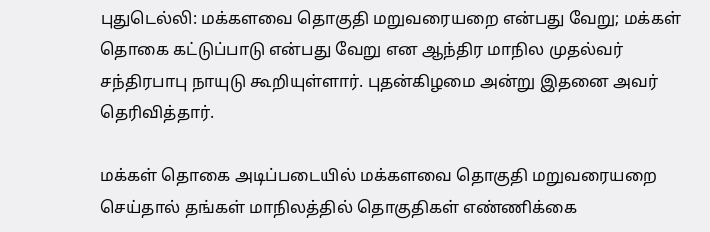புதுடெல்லி: மக்களவை தொகுதி மறுவரையறை என்பது வேறு; மக்கள் தொகை கட்டுப்பாடு என்பது வேறு என ஆந்திர மாநில முதல்வர் சந்திரபாபு நாயுடு கூறியுள்ளார். புதன்கிழமை அன்று இதனை அவர் தெரிவித்தார்.

மக்கள் தொகை அடிப்படையில் மக்களவை தொகுதி மறுவரையறை செய்தால் தங்கள் மாநிலத்தில் தொகுதிகள் எண்ணிக்கை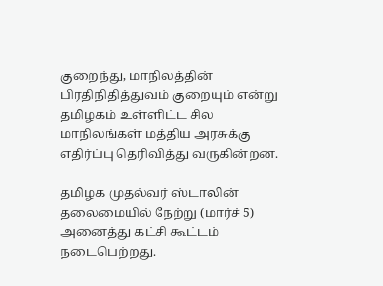குறைந்து, மாநிலத்தின் பிரதிநிதித்துவம் குறையும் என்று தமிழகம் உள்ளிட்ட சில மாநிலங்கள் மத்திய அரசுக்கு எதிர்ப்பு தெரிவித்து வருகின்றன.

தமிழக முதல்வர் ஸ்டாலின் தலைமையில் நேற்று (மார்ச் 5) அனைத்து கட்சி கூட்டம் நடைபெற்றது.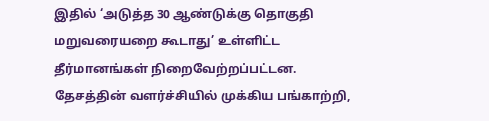இதில் ‘அடுத்த 30 ஆண்டுக்கு தொகுதி மறுவரையறை கூடாது’ உள்ளிட்ட தீர்மானங்கள் நிறைவேற்றப்பட்டன. தேசத்தின் வளர்ச்சியில் முக்கிய பங்காற்றி,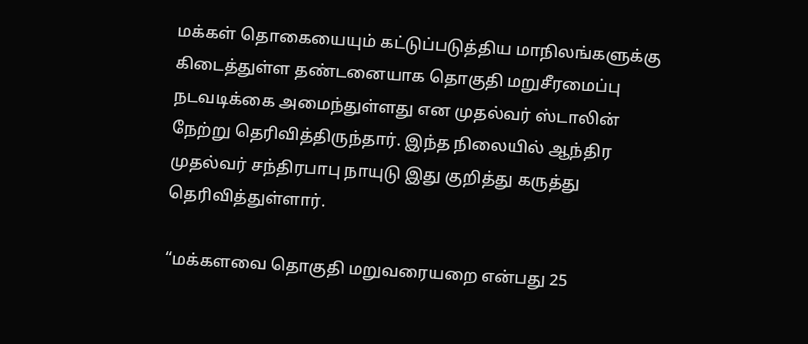மக்கள் தொகையையும் கட்டுப்படுத்திய மாநிலங்களுக்கு கிடைத்துள்ள தண்டனையாக தொகுதி மறுசீரமைப்பு நடவடிக்கை அமைந்துள்ளது என முதல்வர் ஸ்டாலின் நேற்று தெரிவித்திருந்தார். இந்த நிலையில் ஆந்திர முதல்வர் சந்திரபாபு நாயுடு இது குறித்து கருத்து தெரிவித்துள்ளார்.

“மக்களவை தொகுதி மறுவரையறை என்பது 25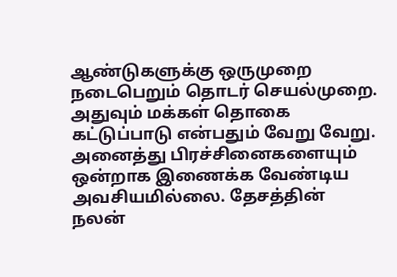ஆண்டுகளுக்கு ஒருமுறை நடைபெறும் தொடர் செயல்முறை. அதுவும் மக்கள் தொகை கட்டுப்பாடு என்பதும் வேறு வேறு. அனைத்து பிரச்சினைகளையும் ஒன்றாக இணைக்க வேண்டிய அவசியமில்லை. தேசத்தின் நலன்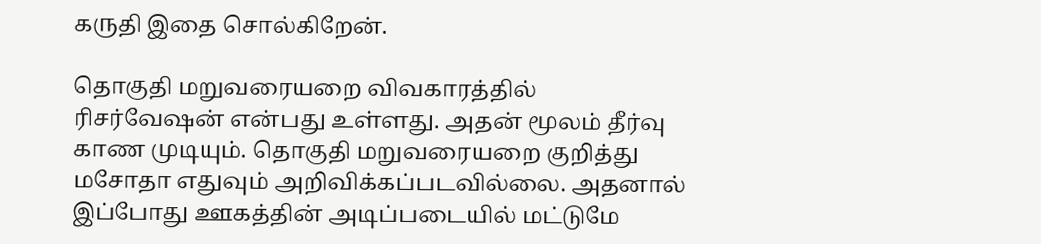கருதி இதை சொல்கிறேன்.

தொகுதி மறுவரையறை விவகாரத்தில் ரிசர்வேஷன் என்பது உள்ளது. அதன் மூலம் தீர்வு காண முடியும். தொகுதி மறுவரையறை குறித்து மசோதா எதுவும் அறிவிக்கப்படவில்லை. அதனால் இப்போது ஊகத்தின் அடிப்படையில் மட்டுமே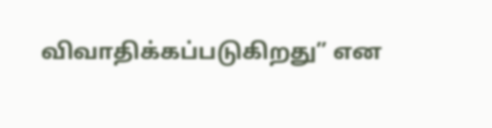விவாதிக்கப்படுகிறது” என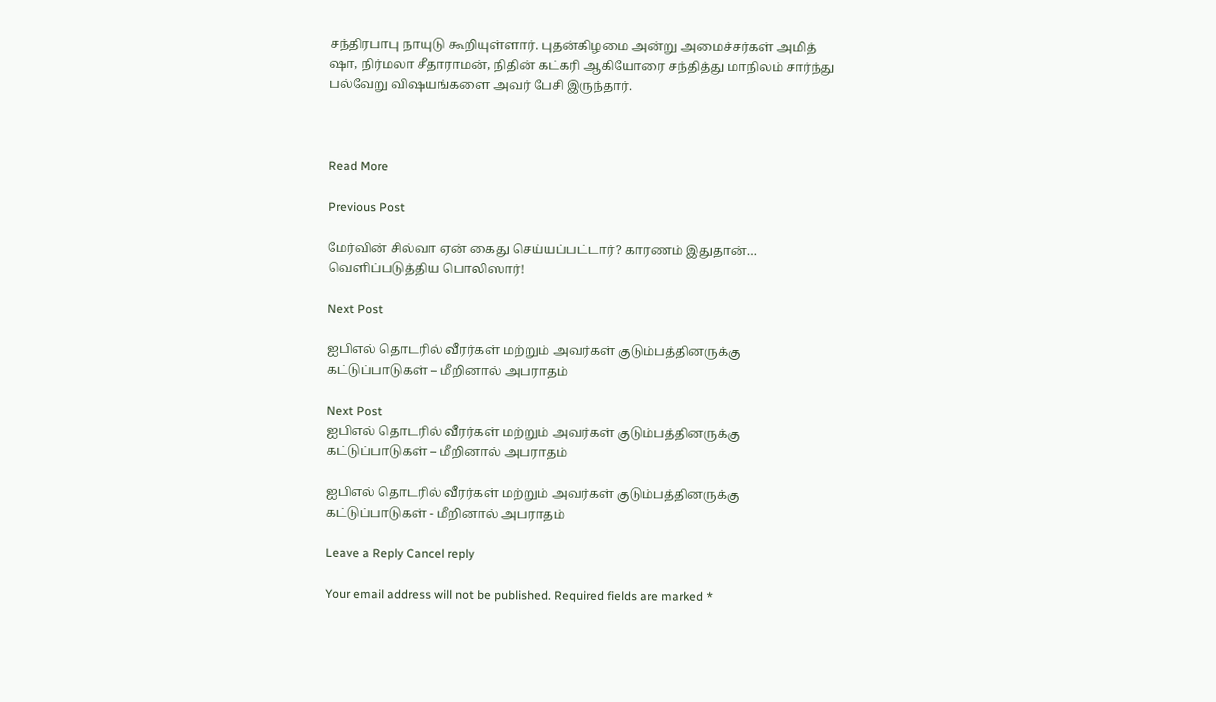சந்திரபாபு நாயுடு கூறியுள்ளார். புதன்கிழமை அன்று அமைச்சர்கள் அமித் ஷா, நிர்மலா சீதாராமன், நிதின் கட்கரி ஆகியோரை சந்தித்து மாநிலம் சார்ந்து பல்வேறு விஷயங்களை அவர் பேசி இருந்தார்.



Read More

Previous Post

மேர்வின் சில்வா ஏன் கைது செய்யப்பட்டார்? காரணம் இதுதான்… வெளிப்படுத்திய பொலிஸார்!

Next Post

ஐபிஎல் தொடரில் வீரர்கள் மற்றும் அவர்கள் குடும்பத்தினருக்கு கட்டுப்பாடுகள் – மீறினால் அபராதம்

Next Post
ஐபிஎல் தொடரில் வீரர்கள் மற்றும் அவர்கள் குடும்பத்தினருக்கு கட்டுப்பாடுகள் – மீறினால் அபராதம்

ஐபிஎல் தொடரில் வீரர்கள் மற்றும் அவர்கள் குடும்பத்தினருக்கு கட்டுப்பாடுகள் - மீறினால் அபராதம்

Leave a Reply Cancel reply

Your email address will not be published. Required fields are marked *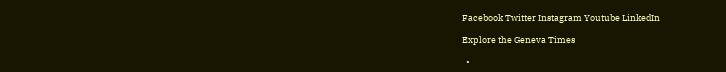Facebook Twitter Instagram Youtube LinkedIn

Explore the Geneva Times

  •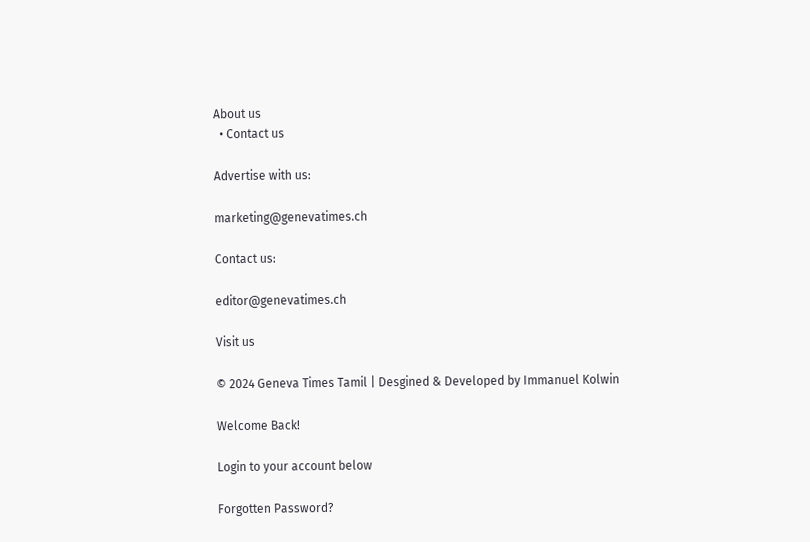About us
  • Contact us

Advertise with us:

marketing@genevatimes.ch

Contact us:

editor@genevatimes.ch

Visit us

© 2024 Geneva Times Tamil | Desgined & Developed by Immanuel Kolwin

Welcome Back!

Login to your account below

Forgotten Password?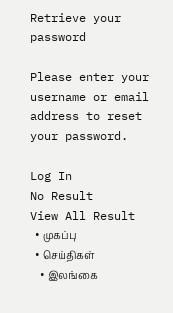Retrieve your password

Please enter your username or email address to reset your password.

Log In
No Result
View All Result
  • முகப்பு
  • செய்திகள்
    • இலங்கை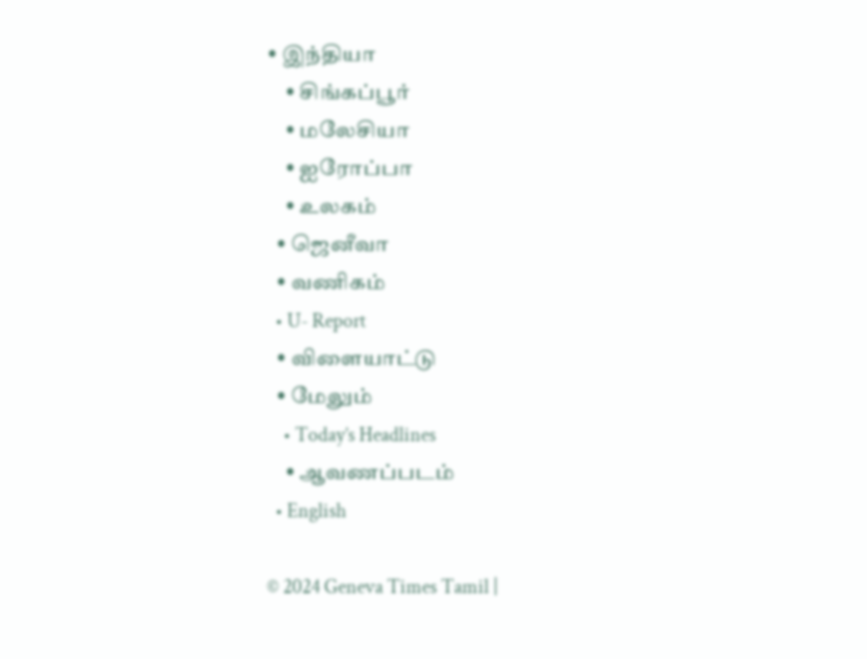• இந்தியா
    • சிங்கப்பூர்
    • மலேசியா
    • ஐரோப்பா
    • உலகம்
  • ஜெனீவா
  • வணிகம்
  • U- Report
  • விளையாட்டு
  • மேலும்
    • Today’s Headlines
    • ஆவணப்படம்
  • English

© 2024 Geneva Times Tamil |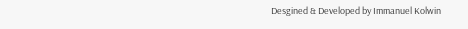Desgined & Developed by Immanuel Kolwin